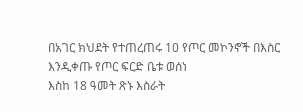በአገር ክህደት የተጠረጠሩ 10 የጦር መኮንኖች በእስር እንዲቀጡ የጦር ፍርድ ቤቱ ወሰነ
እስከ 18 ዓመት ጽኑ እስራት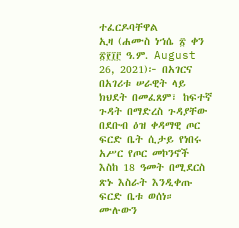ተፈርዶባቸዋል
ኢዛ (ሐሙስ ነኀሴ ፳ ቀን ፳፻፲፫ ዓ.ም. August 26, 2021)፦ በአገርና በአገሪቱ ሠራዊት ላይ ክህደት በመፈጸም፣ ከፍተኛ ጉዳት በማድረስ ጉዳያቸው በደቡብ ዕዝ ቀዳማዊ ጦር ፍርድ ቤት ሲታይ የነበሩ አሥር የጦር መኮንኖች እስከ 18 ዓመት በሚደርስ ጽኑ እስራት እንዲቀጡ ፍርድ ቤቱ ወሰነ።
ሙሉውን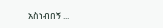አስነብበኝ ...